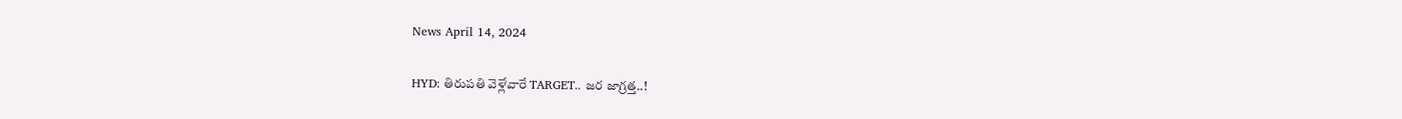News April 14, 2024

HYD: తిరుపతి వెళ్లేవారే TARGET.. జర జాగ్రత్త..!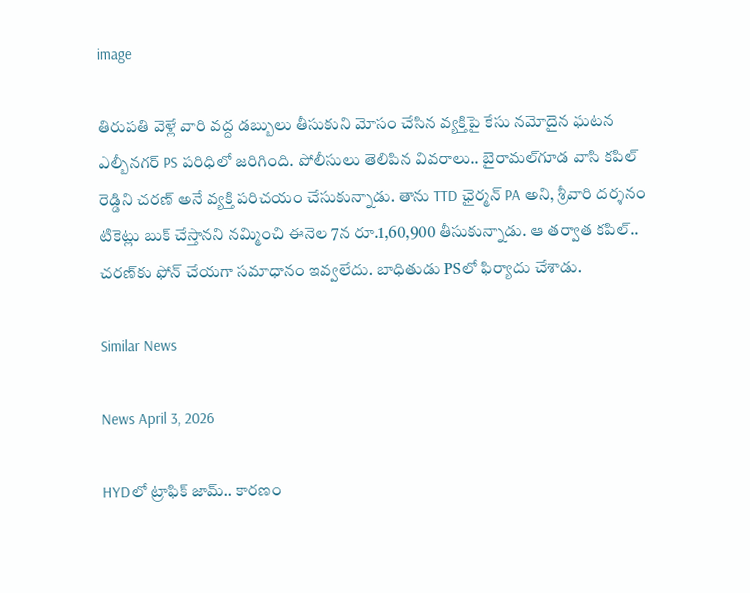image

తిరుపతి వెళ్లే వారి వద్ద డబ్బులు తీసుకుని మోసం చేసిన వ్యక్తిపై కేసు నమోదైన ఘటన ఎల్బీనగర్ PS పరిధిలో జరిగింది. పోలీసులు తెలిపిన వివరాలు.. బైరామల్‌గూడ వాసి కపిల్ రెడ్డిని చరణ్ అనే వ్యక్తి పరిచయం చేసుకున్నాడు. తాను TTD ఛైర్మన్ PA అని, శ్రీవారి దర్శనం టికెట్లు బుక్ చేస్తానని నమ్మించి ఈనెల 7న రూ.1,60,900 తీసుకున్నాడు. ఆ తర్వాత కపిల్.. చరణ్‌కు ఫోన్ చేయగా సమాధానం ఇవ్వలేదు. బాధితుడు PSలో ఫిర్యాదు చేశాడు.

Similar News

News April 3, 2026

HYDలో ట్రాఫిక్ జామ్.. కారణం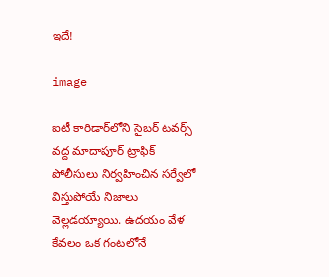ఇదే!

image

ఐటీ కారిడార్‌లోని సైబర్ టవర్స్ వద్ద మాదాపూర్ ట్రాఫిక్ పోలీసులు నిర్వహించిన సర్వేలో విస్తుపోయే నిజాలు వెల్లడయ్యాయి. ఉదయం వేళ కేవలం ఒక గంటలోనే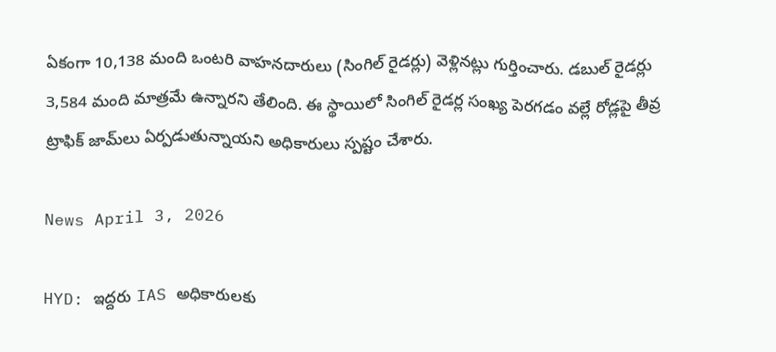ఏకంగా 10,138 మంది ఒంటరి వాహనదారులు (సింగిల్ రైడర్లు) వెళ్లినట్లు గుర్తించారు. డబుల్ రైడర్లు 3,584 మంది మాత్రమే ఉన్నారని తేలింది. ఈ స్థాయిలో సింగిల్ రైడర్ల సంఖ్య పెరగడం వల్లే రోడ్లపై తీవ్ర ట్రాఫిక్ జామ్‌లు ఏర్పడుతున్నాయని అధికారులు స్పష్టం చేశారు.

News April 3, 2026

HYD: ఇద్దరు IAS అధికారులకు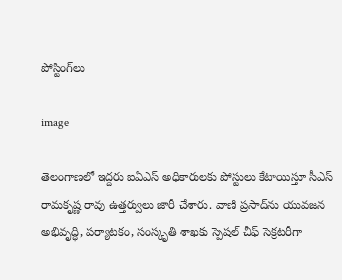పోస్టింగ్‌లు

image

తెలంగాణలో ఇద్దరు ఐఏఎస్ అధికారులకు పోస్టులు కేటాయిస్తూ సీఎస్ రామకృష్ణ రావు ఉత్తర్వులు జారీ చేశారు. వాణి ప్రసాద్‌ను యువజన అభివృద్ధి, పర్యాటకం, సంస్కృతి శాఖకు స్పెషల్ చీఫ్ సెక్రటరీగా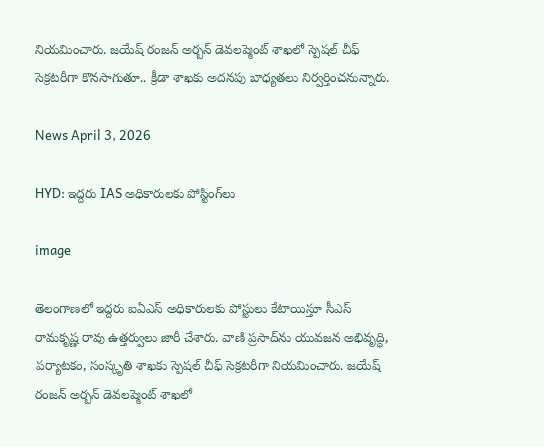నియమించారు. జయేష్ రంజన్ అర్బన్ డెవలప్మెంట్ శాఖలో స్పెషల్ చీఫ్ సెక్రటరీగా కొనసాగుతూ.. క్రీడా శాఖకు అదనపు బాధ్యతలు నిర్వర్తించనున్నారు.

News April 3, 2026

HYD: ఇద్దరు IAS అధికారులకు పోస్టింగ్‌లు

image

తెలంగాణలో ఇద్దరు ఐఏఎస్ అధికారులకు పోస్టులు కేటాయిస్తూ సీఎస్ రామకృష్ణ రావు ఉత్తర్వులు జారీ చేశారు. వాణి ప్రసాద్‌ను యువజన అభివృద్ధి, పర్యాటకం, సంస్కృతి శాఖకు స్పెషల్ చీఫ్ సెక్రటరీగా నియమించారు. జయేష్ రంజన్ అర్బన్ డెవలప్మెంట్ శాఖలో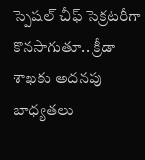స్పెషల్ చీఫ్ సెక్రటరీగా కొనసాగుతూ.. క్రీడా శాఖకు అదనపు బాధ్యతలు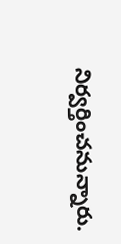నిర్వర్తించనున్నారు.